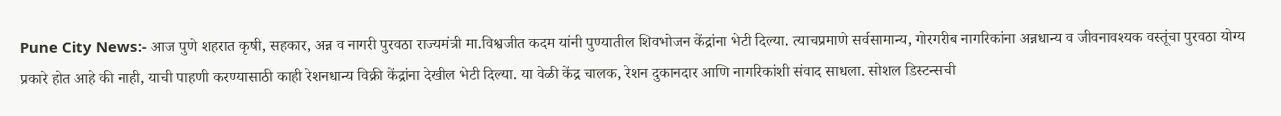Pune City News:- आज पुणे शहरात कृषी, सहकार, अन्न व नागरी पुरवठा राज्यमंत्री मा.विश्वजीत कदम यांनी पुण्यातील शिवभोजन केंद्रांना भेटी दिल्या. त्याचप्रमाणे सर्वसामान्य, गोरगरीब नागरिकांना अन्नधान्य व जीवनावश्यक वस्तूंचा पुरवठा योग्य प्रकारे होत आहे की नाही, याची पाहणी करण्यासाठी काही रेशनधान्य विक्री केंद्रांना देखील भेटी दिल्या. या वेळी केंद्र चालक, रेशन दुकानदार आणि नागरिकांशी संवाद साधला. सोशल डिस्टन्सची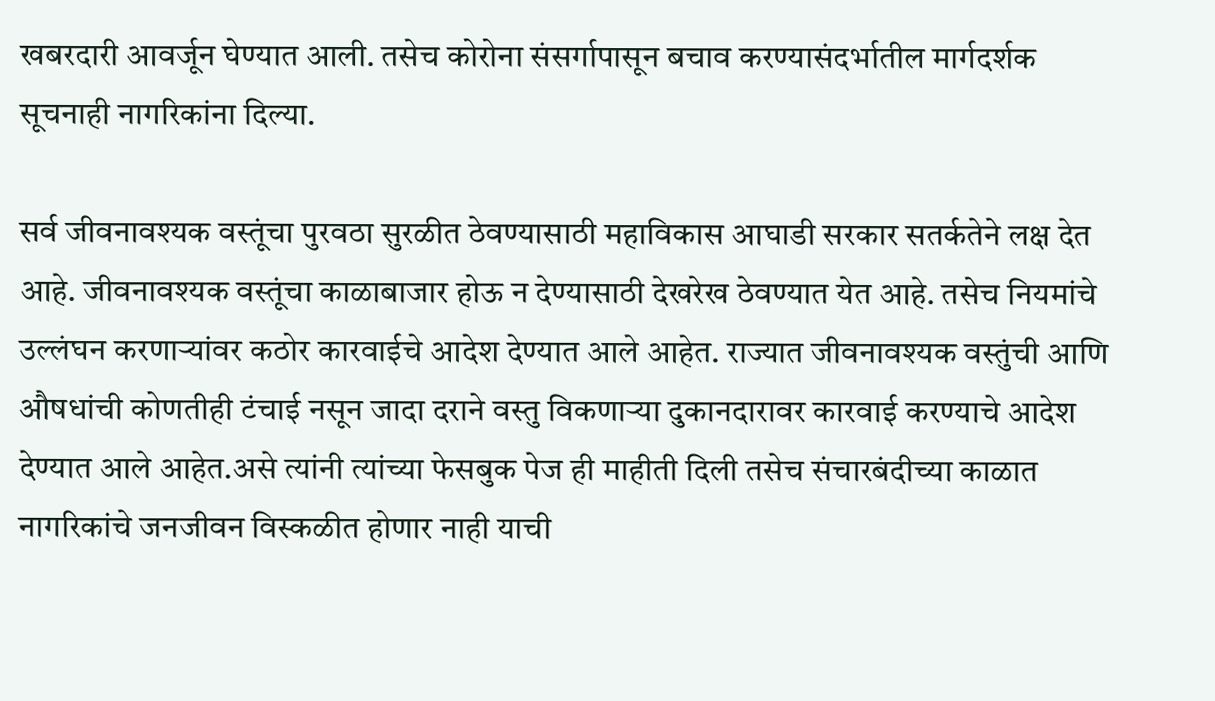खबरदारी आवर्जून घेण्यात आली. तसेच कोरोना संसर्गापासून बचाव करण्यासंदर्भातील मार्गदर्शक सूचनाही नागरिकांना दिल्या.

सर्व जीवनावश्यक वस्तूंचा पुरवठा सुरळीत ठेवण्यासाठी महाविकास आघाडी सरकार सतर्कतेने लक्ष देत आहे. जीवनावश्यक वस्तूंचा काळाबाजार होऊ न देण्यासाठी देखरेख ठेवण्यात येत आहे. तसेच नियमांचे उल्लंघन करणाऱ्यांवर कठोर कारवाईचे आदेश देण्यात आले आहेत. राज्यात जीवनावश्यक वस्तुंची आणि औषधांची कोणतीही टंचाई नसून जादा दराने वस्तु विकणाऱ्या दुकानदारावर कारवाई करण्याचे आदेश देण्यात आले आहेत.असे त्यांनी त्यांच्या फेसबुक पेज ही माहीती दिली तसेच संचारबंदीच्या काळात नागरिकांचे जनजीवन विस्कळीत होणार नाही याची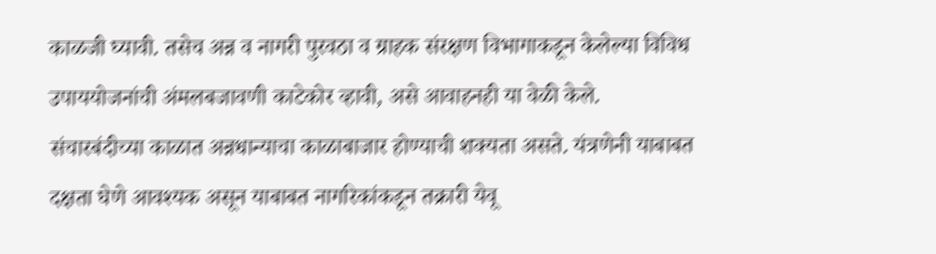काळजी घ्यावी. तसेच अन्न व नागरी पुरवठा व ग्राहक संरक्षण विभागाकडून केलेल्या विविध उपाययोजनांची अंमलबजावणी काटेकोर व्हावी, असे आवाहनही या वेळी केले.
संचारबंदीच्या काळात अन्नधान्याचा काळाबाजार होण्याची शक्यता असते. यंत्रणेनी याबाबत दक्षता घेणे आवश्यक असून याबाबत नागरिकांकडून तक्रारी येवू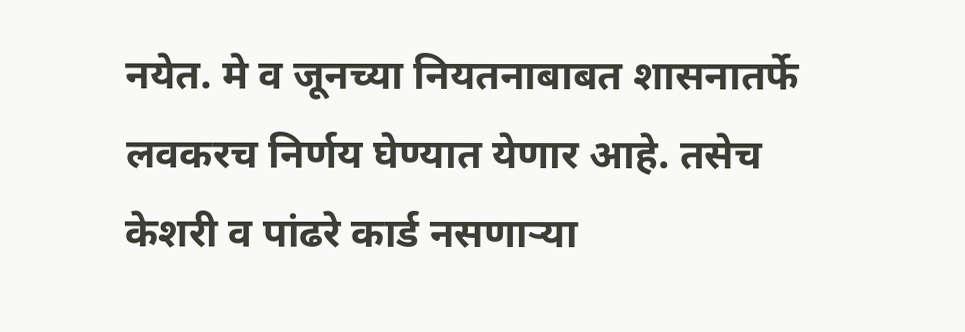नयेत. मे व जूनच्या नियतनाबाबत शासनातर्फे लवकरच निर्णय घेण्यात येणार आहे. तसेच केशरी व पांढरे कार्ड नसणाऱ्या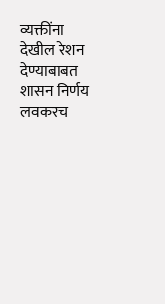व्यक्तींना देखील रेशन देण्याबाबत शासन निर्णय लवकरच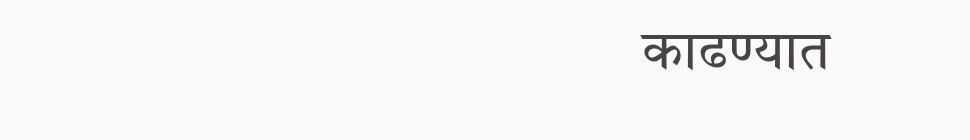काढण्यात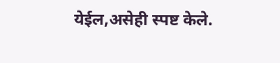येईल,असेही स्पष्ट केले.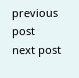previous post
next post